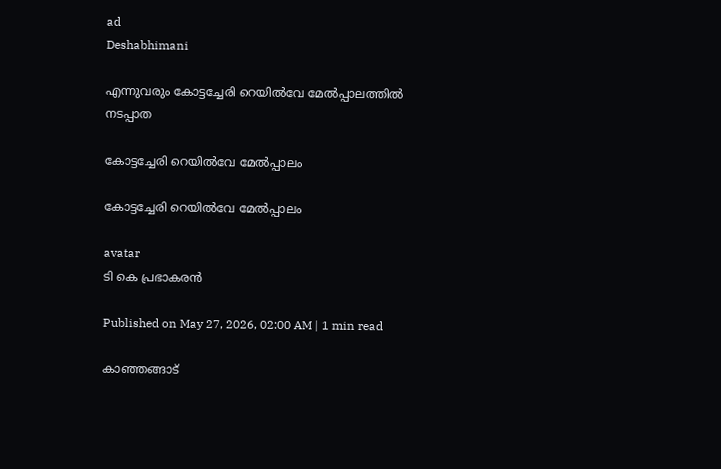ad
Deshabhimani

എന്നുവരും കോട്ടച്ചേരി റെയില്‍വേ മേല്‍പ്പാലത്തില്‍ നടപ്പാത

കോട്ടച്ചേരി റെയില്‍വേ മേല്‍പ്പാലം

കോട്ടച്ചേരി റെയില്‍വേ മേല്‍പ്പാലം

avatar
ടി കെ പ്രഭാകരന്‍

Published on May 27, 2026, 02:00 AM | 1 min read

കാഞ്ഞങ്ങാട്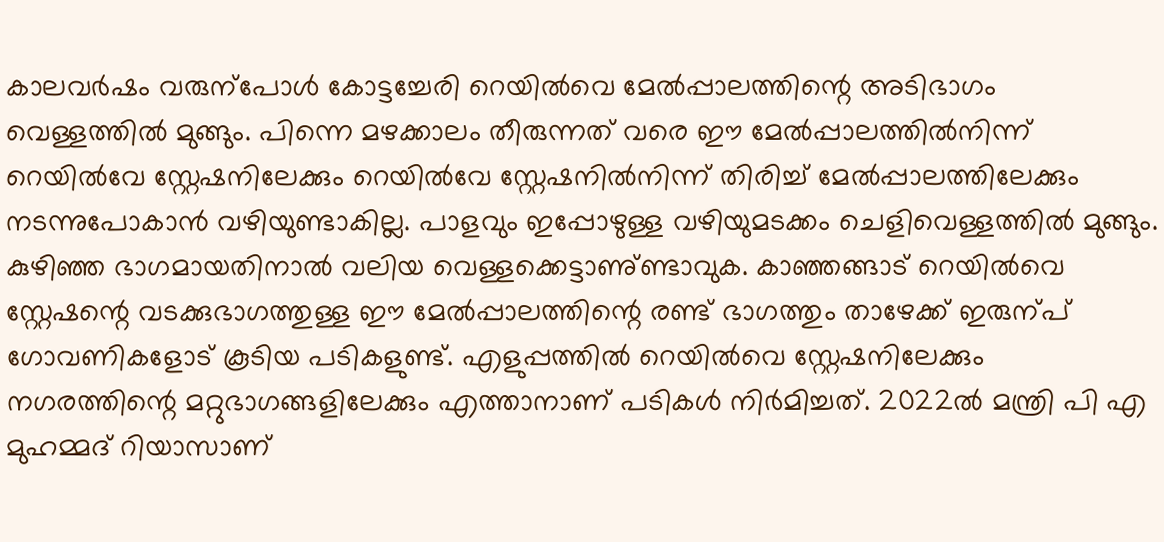കാലവര്‍ഷം വരുന്പോള്‍ കോട്ടച്ചേരി റെയില്‍വെ മേല്‍പ്പാലത്തിന്റെ അടിഭാഗം വെള്ളത്തില്‍ മുങ്ങും. പിന്നെ മഴക്കാലം തീരുന്നത് വരെ ഈ മേല്‍പ്പാലത്തില്‍നിന്ന് റെയില്‍വേ സ്റ്റേഷനിലേക്കും റെയില്‍വേ സ്റ്റേഷനില്‍നിന്ന് തിരിച്ച് മേല്‍പ്പാലത്തിലേക്കും നടന്നുപോകാന്‍ വഴിയുണ്ടാകില്ല. പാളവും ഇപ്പോഴുള്ള വഴിയുമടക്കം ചെളിവെള്ളത്തില്‍ മുങ്ങും. കുഴിഞ്ഞ ഭാഗമായതിനാല്‍ വലിയ വെള്ളക്കെട്ടാണു്ണ്ടാവുക. കാഞ്ഞങ്ങാട് റെയില്‍വെ സ്റ്റേഷന്റെ വടക്കുഭാഗത്തുള്ള ഈ മേല്‍‍പ്പാലത്തിന്റെ രണ്ട് ഭാഗത്തും താഴേക്ക് ഇരുന്പ് ഗോവണികളോട് കൂടിയ പടികളുണ്ട്. എളുപ്പത്തില്‍ റെയില്‍വെ സ്റ്റേഷനിലേക്കും നഗരത്തിന്റെ മറ്റുഭാഗങ്ങളിലേക്കും എത്താനാണ് പടികള്‍ നിര്‍മിച്ചത്. 2022ൽ മന്ത്രി പി എ മുഹമ്മദ് റിയാസാണ്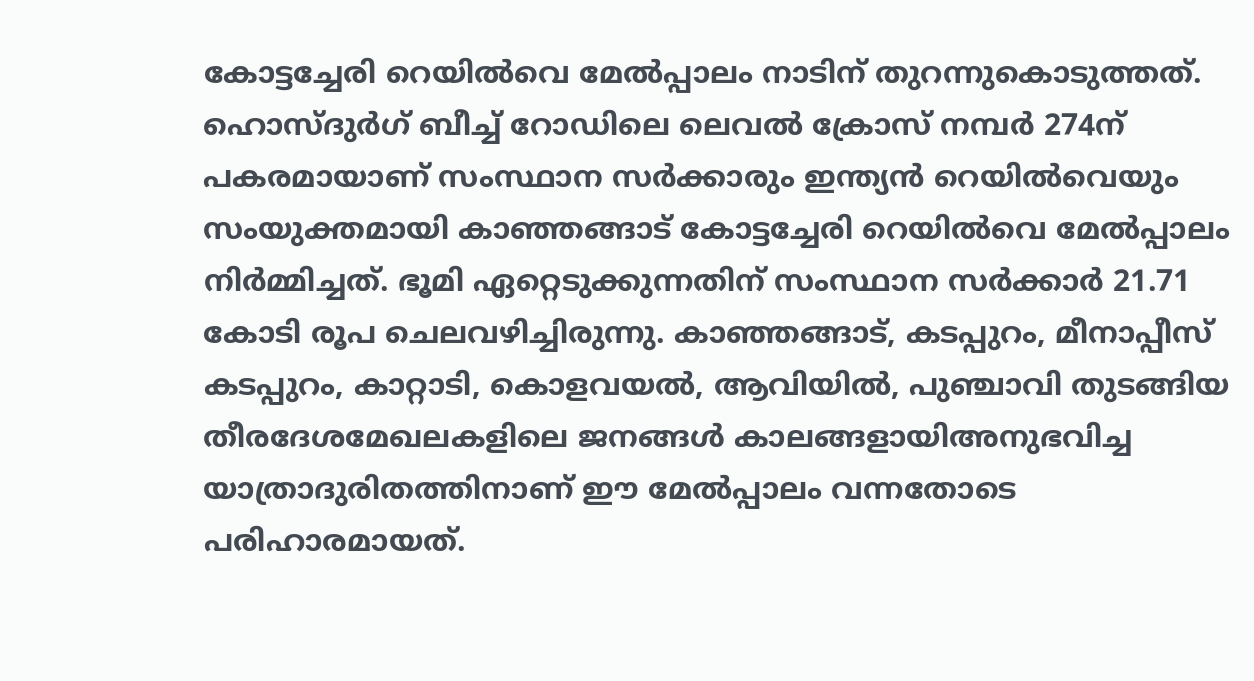കോട്ടച്ചേരി റെയില്‍വെ മേല്‍പ്പാലം നാടിന് തുറന്നുകൊടുത്തത്. ഹൊസ്ദുര്‍ഗ് ബീച്ച് റോഡിലെ ലെവല്‍ ക്രോസ് നമ്പര്‍ 274ന് പകരമായാണ് സംസ്ഥാന സര്‍ക്കാരും ഇന്ത്യന്‍ റെയില്‍വെയും സംയുക്തമായി കാഞ്ഞങ്ങാട് കോട്ടച്ചേരി റെയില്‍വെ മേല്‍പ്പാലം നിര്‍മ്മിച്ചത്. ഭൂമി ഏറ്റെടുക്കുന്നതിന് സംസ്ഥാന സര്‍ക്കാര്‍ 21.71 കോടി രൂപ ചെലവഴിച്ചിരുന്നു. കാഞ്ഞങ്ങാട്, കടപ്പുറം, മീനാപ്പീസ് കടപ്പുറം, കാറ്റാടി, കൊളവയല്‍, ആവിയില്‍, പുഞ്ചാവി തുടങ്ങിയ തീരദേശമേഖലകളിലെ ജനങ്ങള്‍ കാലങ്ങളായിഅനുഭവിച്ച യാത്രാദുരിതത്തിനാണ് ഈ മേല്‍പ്പാലം വന്നതോടെ പരിഹാരമായത്.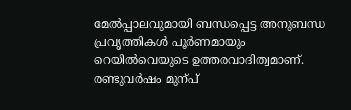മേല്‍പ്പാലവുമായി ബന്ധപ്പെട്ട അനുബന്ധ പ്രവൃത്തികള്‍ പൂര്‍ണമായും റെയില്‍വെയുടെ ഉത്തരവാദിത്വമാണ്. രണ്ടുവര്‍ഷം മുന്പ്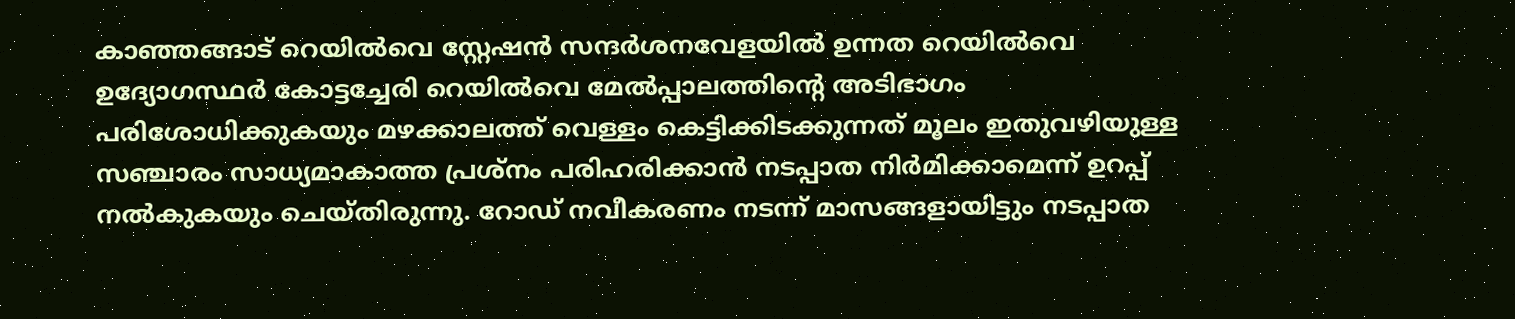കാഞ്ഞങ്ങാട് റെയില്‍വെ സ്റ്റേഷന്‍ സന്ദര്‍ശനവേളയില്‍ ഉന്നത റെയില്‍വെ ഉദ്യോഗസ്ഥര്‍ കോട്ടച്ചേരി റെയില്‍വെ മേല്‍പ്പാലത്തിന്റെ അടിഭാഗം പരിശോധിക്കുകയും മഴക്കാലത്ത് വെള്ളം കെട്ടിക്കിടക്കുന്നത് മൂലം ഇതുവഴിയുള്ള സഞ്ചാരം സാധ്യമാകാത്ത പ്രശ്നം പരിഹരിക്കാന്‍ നടപ്പാത നിര്‍മിക്കാമെന്ന് ഉറപ്പ് നല്‍കുകയും ചെയ്തിരുന്നു. റോഡ് നവീകരണം നടന്ന് മാസങ്ങളായിട്ടും നടപ്പാത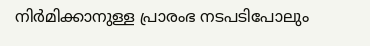നിര്‍മിക്കാനുള്ള പ്രാരംഭ നടപടിപോലും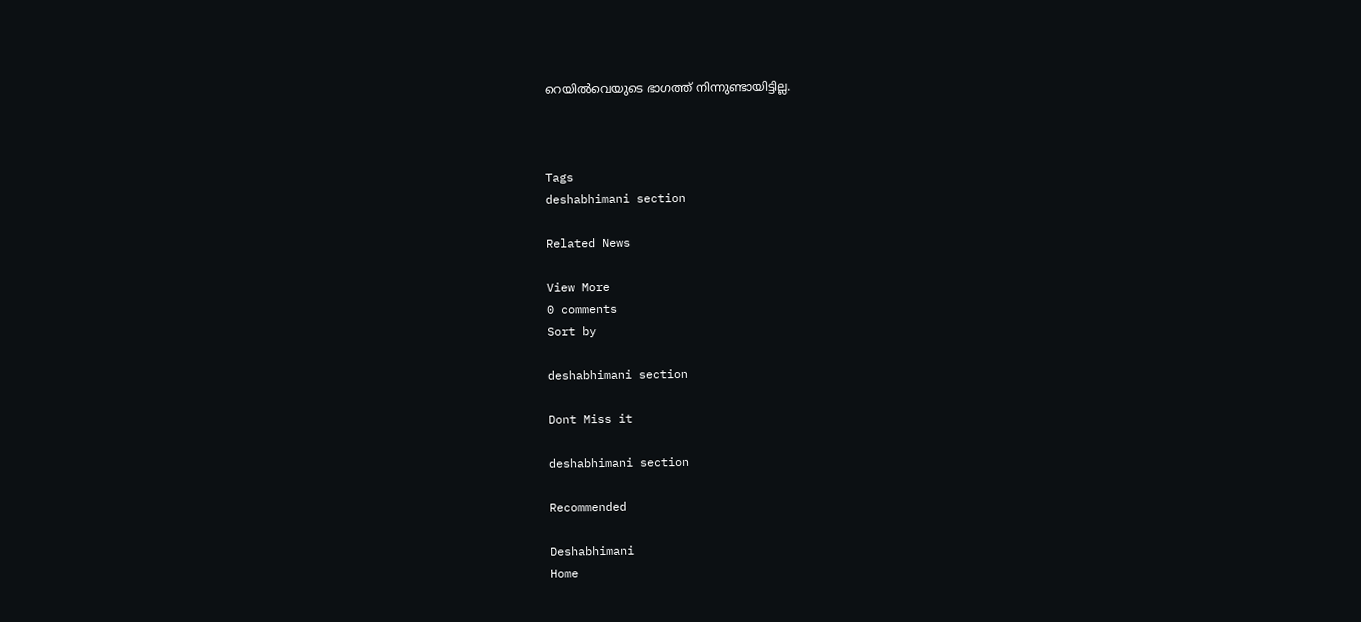റെയില്‍വെയുടെ ഭാഗത്ത് നിന്നുണ്ടായിട്ടില്ല.



Tags
deshabhimani section

Related News

View More
0 comments
Sort by

deshabhimani section

Dont Miss it

deshabhimani section

Recommended

Deshabhimani
Home